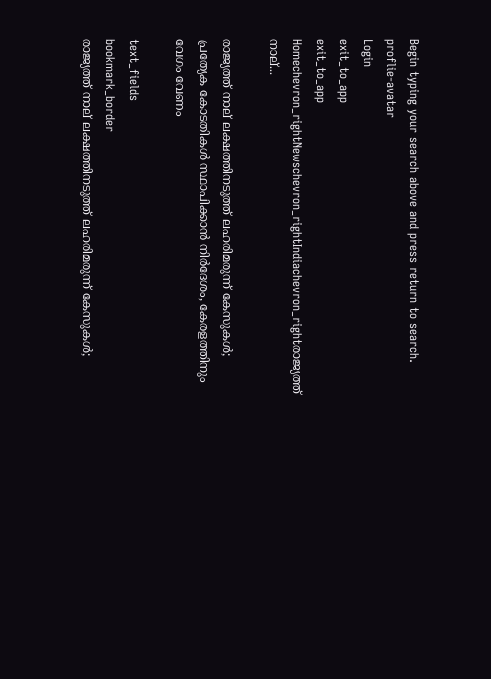Begin typing your search above and press return to search.
proflie-avatar
Login
exit_to_app
exit_to_app
Homechevron_rightNewschevron_rightIndiachevron_rightരാജ്യത്ത് നാല്...

രാജ്യത്ത് നാല് ലക്ഷത്തിനടുത്ത് ലഹരിമരുന്ന് കേസുകൾ; പ്രത്യേക കോടതികൾ സ്ഥാപിക്കാൻ നിർദേശം, കേരളത്തിനും വേഗം വേണം

text_fields
bookmark_border
രാജ്യത്ത് നാല് ലക്ഷത്തിനടുത്ത് ലഹരിമരുന്ന് കേസുകൾ;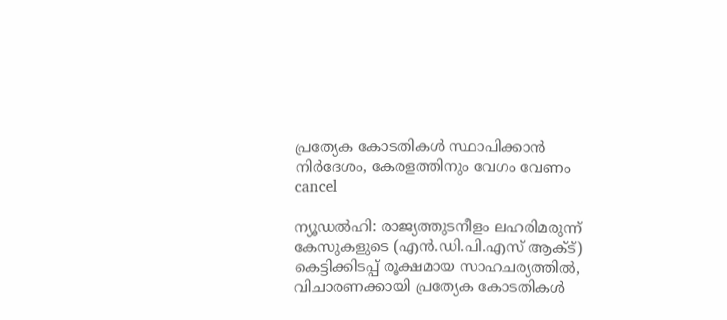പ്രത്യേക കോടതികൾ സ്ഥാപിക്കാൻ നിർദേശം, കേരളത്തിനും വേഗം വേണം
cancel

ന്യൂഡൽഹി: രാജ്യത്തുടനീളം ലഹരിമരുന്ന് കേസുകളുടെ (എൻ.ഡി.പി.എസ് ആക്ട്) കെട്ടിക്കിടപ്പ് രൂക്ഷമായ സാഹചര്യത്തിൽ, വിചാരണക്കായി പ്രത്യേക കോടതികൾ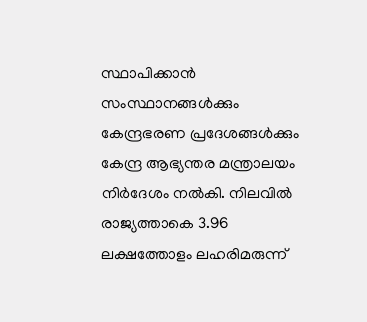സ്ഥാപിക്കാൻ സംസ്ഥാനങ്ങൾക്കും കേന്ദ്രഭരണ പ്രദേശങ്ങൾക്കും കേന്ദ്ര ആഭ്യന്തര മന്ത്രാലയം നിർദേശം നൽകി. നിലവിൽ രാജ്യത്താകെ 3.96 ലക്ഷത്തോളം ലഹരിമരുന്ന്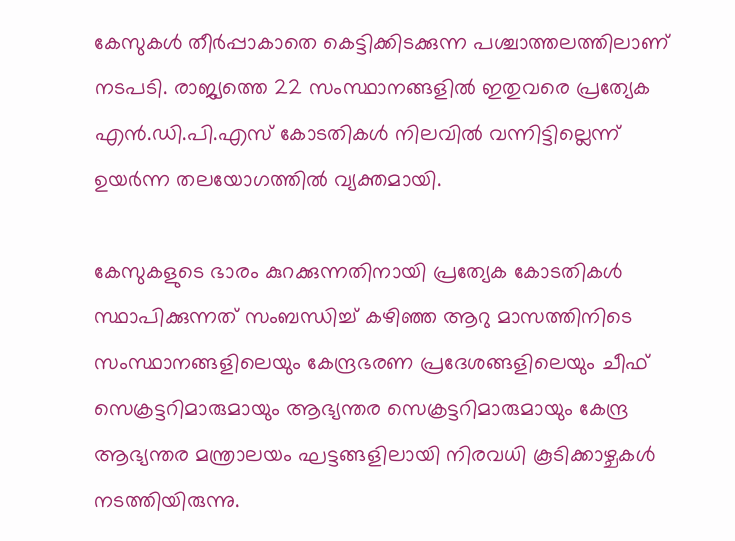കേസുകൾ തീർപ്പാകാതെ കെട്ടിക്കിടക്കുന്ന പശ്ചാത്തലത്തിലാണ് നടപടി. രാജ്യത്തെ 22 സംസ്ഥാനങ്ങളിൽ ഇതുവരെ പ്രത്യേക എൻ.ഡി.പി.എസ് കോടതികൾ നിലവിൽ വന്നിട്ടില്ലെന്ന് ഉയർന്ന തലയോഗത്തിൽ വ്യക്തമായി.

കേസുകളുടെ ഭാരം കുറക്കുന്നതിനായി പ്രത്യേക കോടതികൾ സ്ഥാപിക്കുന്നത് സംബന്ധിച്ച് കഴിഞ്ഞ ആറു മാസത്തിനിടെ സംസ്ഥാനങ്ങളിലെയും കേന്ദ്രഭരണ പ്രദേശങ്ങളിലെയും ചീഫ് സെക്രട്ടറിമാരുമായും ആഭ്യന്തര സെക്രട്ടറിമാരുമായും കേന്ദ്ര ആഭ്യന്തര മന്ത്രാലയം ഘട്ടങ്ങളിലായി നിരവധി കൂടിക്കാഴ്ചകൾ നടത്തിയിരുന്നു.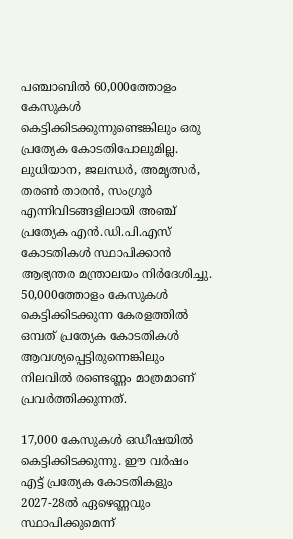പഞ്ചാബിൽ 60,000ത്തോളം കേസുകൾ കെട്ടിക്കിടക്കുന്നുണ്ടെങ്കിലും ഒരു പ്രത്യേക കോടതിപോലുമില്ല. ലുധിയാന, ജലന്ധർ, അമൃത്സർ, തരൺ താരൻ, സംഗ്രൂർ എന്നിവിടങ്ങളിലായി അഞ്ച് പ്രത്യേക എൻ.ഡി.പി.എസ് കോടതികൾ സ്ഥാപിക്കാൻ ആഭ്യന്തര മന്ത്രാലയം നിർദേശിച്ചു. 50,000ത്തോളം കേസുകൾ കെട്ടിക്കിടക്കുന്ന കേരളത്തിൽ ഒമ്പത് പ്രത്യേക കോടതികൾ ആവശ്യപ്പെട്ടിരുന്നെങ്കിലും നിലവിൽ രണ്ടെണ്ണം മാത്രമാണ് പ്രവർത്തിക്കുന്നത്.

17,000 കേസുകൾ ഒഡീഷയിൽ കെട്ടിക്കിടക്കുന്നു. ഈ വർഷം എട്ട് പ്രത്യേക കോടതികളും 2027-28ൽ ഏഴെണ്ണവും സ്ഥാപിക്കുമെന്ന്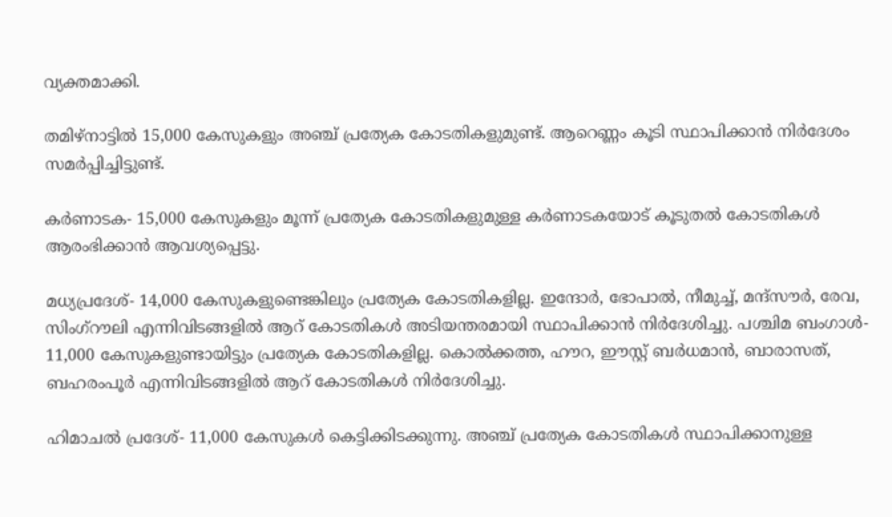വ്യക്തമാക്കി.

തമിഴ്‌നാട്ടിൽ 15,000 കേസുകളും അഞ്ച് പ്രത്യേക കോടതികളുമുണ്ട്. ആറെണ്ണം കൂടി സ്ഥാപിക്കാൻ നിർദേശം സമർപ്പിച്ചിട്ടുണ്ട്.

കർണാടക- 15,000 കേസുകളും മൂന്ന് പ്രത്യേക കോടതികളുമുള്ള കർണാടകയോട് കൂടുതൽ കോടതികൾ ആരംഭിക്കാൻ ആവശ്യപ്പെട്ടു.

മധ്യപ്രദേശ്- 14,000 കേസുകളുണ്ടെങ്കിലും പ്രത്യേക കോടതികളില്ല. ഇന്ദോർ, ഭോപാൽ, നീമുച്ച്, മന്ദ്‌സൗർ, രേവ, സിംഗ്‌റൗലി എന്നിവിടങ്ങളിൽ ആറ് കോടതികൾ അടിയന്തരമായി സ്ഥാപിക്കാൻ നിർദേശിച്ചു. പശ്ചിമ ബംഗാൾ- 11,000 കേസുകളുണ്ടായിട്ടും പ്രത്യേക കോടതികളില്ല. കൊൽക്കത്ത, ഹൗറ, ഈസ്റ്റ് ബർധമാൻ, ബാരാസത്, ബഹരംപൂർ എന്നിവിടങ്ങളിൽ ആറ് കോടതികൾ നിർദേശിച്ചു.

ഹിമാചൽ പ്രദേശ്- 11,000 കേസുകൾ കെട്ടിക്കിടക്കുന്നു. അഞ്ച് പ്രത്യേക കോടതികൾ സ്ഥാപിക്കാനുള്ള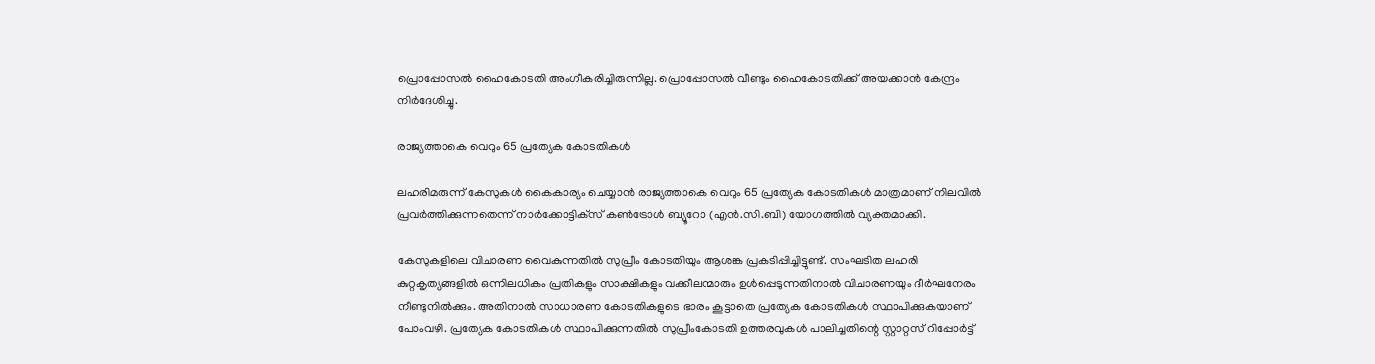പ്രൊപ്പോസൽ ഹൈകോടതി അംഗീകരിച്ചിരുന്നില്ല. പ്രൊപ്പോസൽ വീണ്ടും ഹൈകോടതിക്ക് അയക്കാൻ കേന്ദ്രം നിർദേശിച്ചു.

രാജ്യത്താകെ വെറും 65 പ്രത്യേക കോടതികൾ

ലഹരിമരുന്ന് കേസുകൾ കൈകാര്യം ചെയ്യാൻ രാജ്യത്താകെ വെറും 65 പ്രത്യേക കോടതികൾ മാത്രമാണ് നിലവിൽ പ്രവർത്തിക്കുന്നതെന്ന് നാർക്കോട്ടിക്‌സ് കൺട്രോൾ ബ്യൂറോ (എൻ.സി.ബി) യോഗത്തിൽ വ്യക്തമാക്കി.

കേസുകളിലെ വിചാരണ വൈകുന്നതിൽ സുപ്രീം കോടതിയും ആശങ്ക പ്രകടിപ്പിച്ചിട്ടുണ്ട്. സംഘടിത ലഹരി കുറ്റകൃത്യങ്ങളിൽ ഒന്നിലധികം പ്രതികളും സാക്ഷികളും വക്കീലന്മാരും ഉൾപ്പെടുന്നതിനാൽ വിചാരണയും ദീർഘനേരം നീണ്ടുനിൽക്കും. അതിനാൽ സാധാരണ കോടതികളുടെ ഭാരം കൂട്ടാതെ പ്രത്യേക കോടതികൾ സ്ഥാപിക്കുകയാണ് പോംവഴി. പ്രത്യേക കോടതികൾ സ്ഥാപിക്കുന്നതിൽ സുപ്രീംകോടതി ഉത്തരവുകൾ പാലിച്ചതിന്റെ സ്റ്റാറ്റസ് റിപ്പോർട്ട്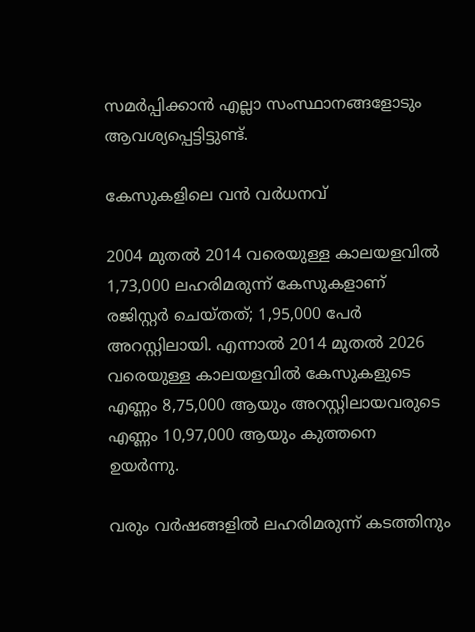സമർപ്പിക്കാൻ എല്ലാ സംസ്ഥാനങ്ങളോടും ആവശ്യപ്പെട്ടിട്ടുണ്ട്.

കേസുകളിലെ വൻ വർധനവ്

2004 മുതൽ 2014 വരെയുള്ള കാലയളവിൽ 1,73,000 ലഹരിമരുന്ന് കേസുകളാണ് രജിസ്റ്റർ ചെയ്തത്; 1,95,000 പേർ അറസ്റ്റിലായി. എന്നാൽ 2014 മുതൽ 2026 വരെയുള്ള കാലയളവിൽ കേസുകളുടെ എണ്ണം 8,75,000 ആയും അറസ്റ്റിലായവരുടെ എണ്ണം 10,97,000 ആയും കുത്തനെ ഉയർന്നു.

വരും വർഷങ്ങളിൽ ലഹരിമരുന്ന് കടത്തിനും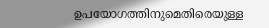ഉപയോഗത്തിനുമെതിരെയുള്ള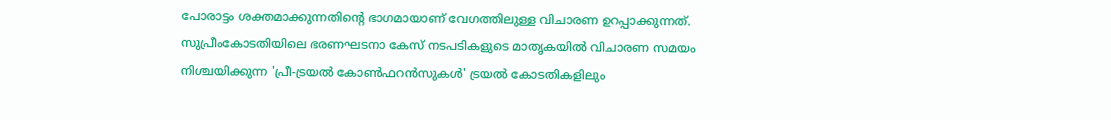പോരാട്ടം ശക്തമാക്കുന്നതിന്റെ ഭാഗമായാണ് വേഗത്തിലുള്ള വിചാരണ ഉറപ്പാക്കുന്നത്. സുപ്രീംകോടതിയിലെ ഭരണഘടനാ കേസ് നടപടികളുടെ മാതൃകയിൽ വിചാരണ സമയം നിശ്ചയിക്കുന്ന 'പ്രീ-ട്രയൽ കോൺഫറൻസുകൾ' ട്രയൽ കോടതികളിലും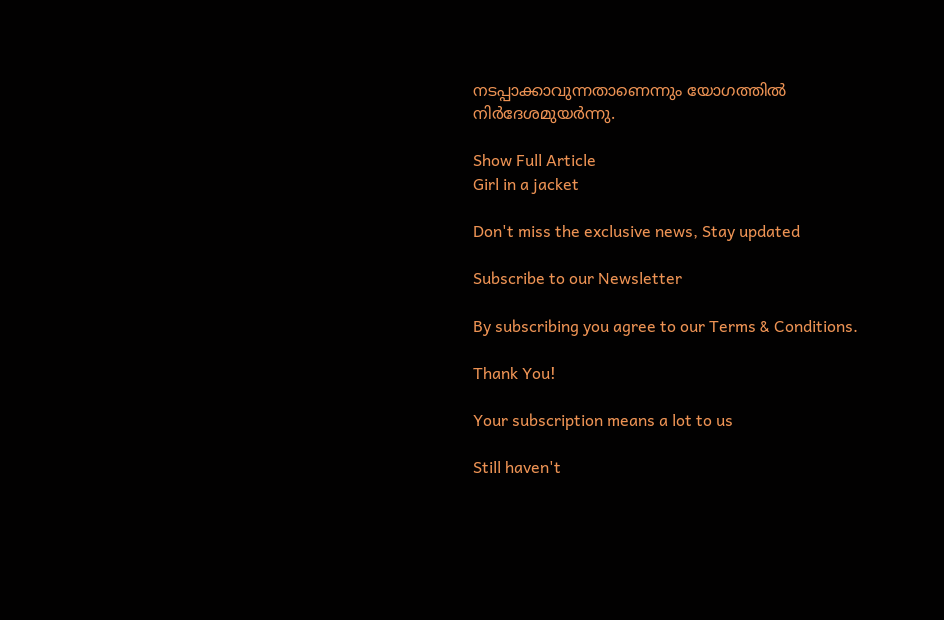നടപ്പാക്കാവുന്നതാണെന്നും യോഗത്തിൽ നിർദേശമുയർന്നു.

Show Full Article
Girl in a jacket

Don't miss the exclusive news, Stay updated

Subscribe to our Newsletter

By subscribing you agree to our Terms & Conditions.

Thank You!

Your subscription means a lot to us

Still haven't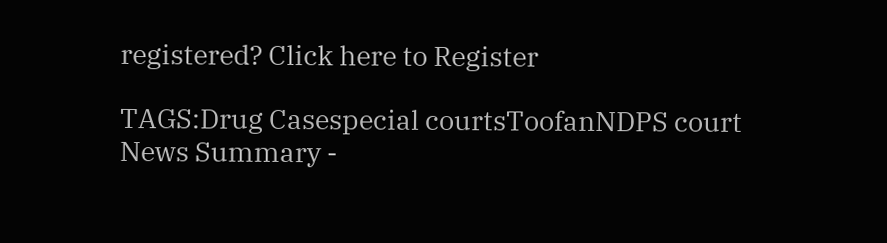registered? Click here to Register

TAGS:Drug Casespecial courtsToofanNDPS court
News Summary -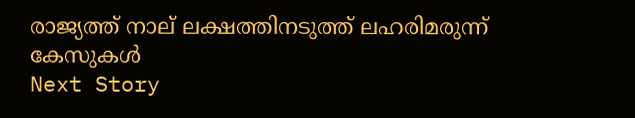രാജ്യത്ത് നാല് ലക്ഷത്തിനടുത്ത് ലഹരിമരുന്ന് കേസുകൾ
Next Story